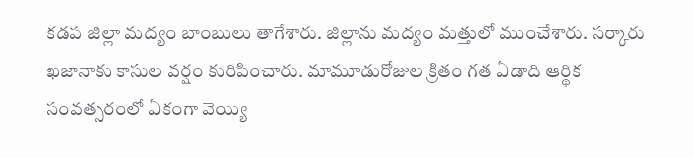కడప జిల్లా మద్యం బాంబులు తాగేశారు. జిల్లాను మద్యం మత్తులో ముంచేశారు. సర్కారు ఖజానాకు కాసుల వర్షం కురిపించారు. మామూడురోజుల క్రితం గత ఏడాది ఆర్థిక సంవత్సరంలో ఏకంగా వెయ్యి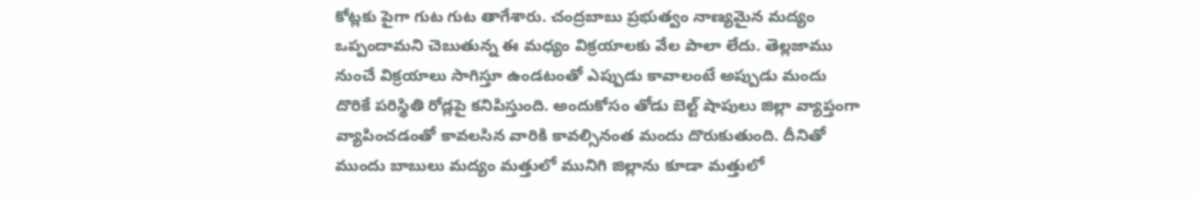కోట్లకు పైగా గుట గుట తాగేశారు. చంద్రబాబు ప్రభుత్వం నాణ్యమైన మద్యం ఒప్పందామని చెబుతున్న ఈ మధ్యం విక్రయాలకు వేల పాలా లేదు. తెల్లజాము నుంచే విక్రయాలు సాగిస్తూ ఉండటంతో ఎప్పుడు కావాలంటే అప్పుడు మందు దొరికే పరిస్థితి రోడ్లపై కనిపిస్తుంది. అందుకోసం తోడు బెల్ట్ షాపులు జిల్లా వ్యాప్తంగా వ్యాపించడంతో కావలసిన వారికి కావల్సినంత మందు దొరుకుతుంది. దీనితో ముందు బాబులు మద్యం మత్తులో మునిగి జిల్లాను కూడా మత్తులో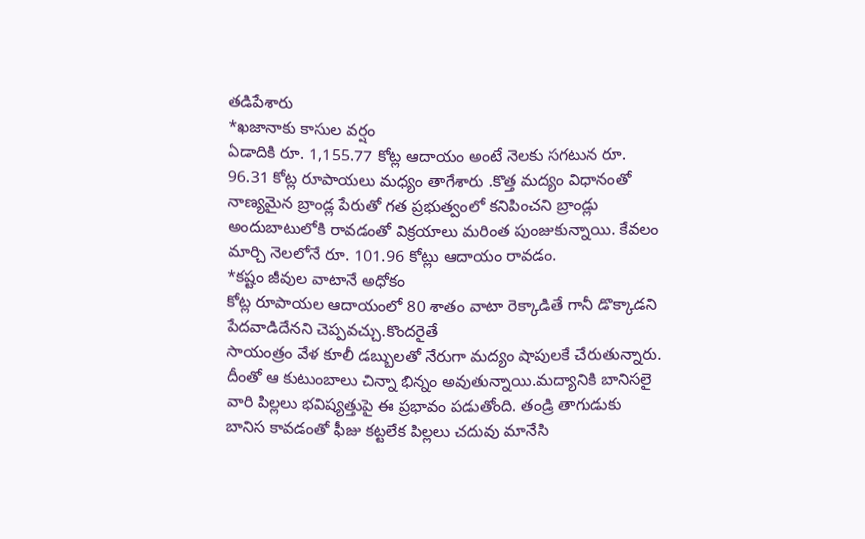తడిపేశారు
*ఖజానాకు కాసుల వర్షం
ఏడాదికి రూ. 1,155.77 కోట్ల ఆదాయం అంటే నెలకు సగటున రూ. 96.31 కోట్ల రూపాయలు మధ్యం తాగేశారు .కొత్త మద్యం విధానంతో నాణ్యమైన బ్రాండ్ల పేరుతో గత ప్రభుత్వంలో కనిపించని బ్రాండ్లు అందుబాటులోకి రావడంతో విక్రయాలు మరింత పుంజుకున్నాయి. కేవలం మార్చి నెలలోనే రూ. 101.96 కోట్లు ఆదాయం రావడం.
*కష్టం జీవుల వాటానే అధోకం
కోట్ల రూపాయల ఆదాయంలో 80 శాతం వాటా రెక్కాడితే గానీ డొక్కాడని పేదవాడిదేనని చెప్పవచ్చు.కొందరైతే
సాయంత్రం వేళ కూలీ డబ్బులతో నేరుగా మద్యం షాపులకే చేరుతున్నారు. దీంతో ఆ కుటుంబాలు చిన్నా భిన్నం అవుతున్నాయి.మద్యానికి బానిసలై వారి పిల్లలు భవిష్యత్తుపై ఈ ప్రభావం పడుతోంది. తండ్రి తాగుడుకు బానిస కావడంతో ఫీజు కట్టలేక పిల్లలు చదువు మానేసి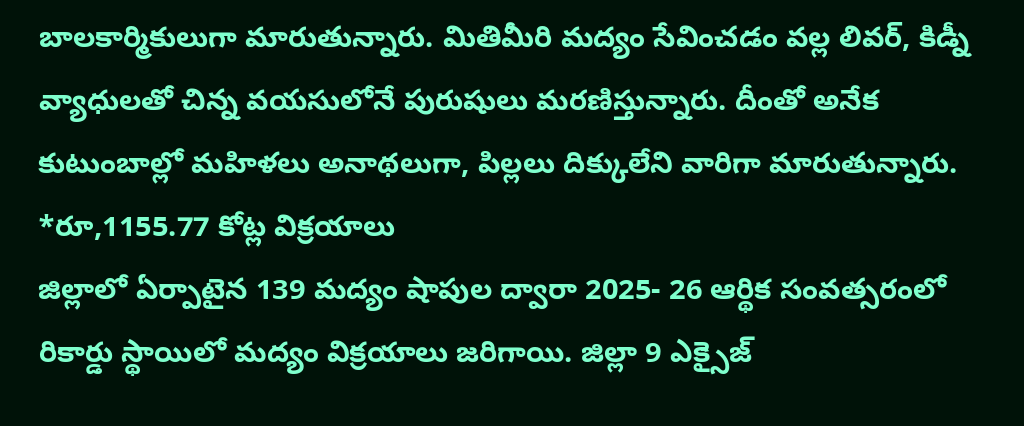బాలకార్మికులుగా మారుతున్నారు. మితిమీరి మద్యం సేవించడం వల్ల లివర్, కిడ్నీ వ్యాధులతో చిన్న వయసులోనే పురుషులు మరణిస్తున్నారు. దీంతో అనేక కుటుంబాల్లో మహిళలు అనాథలుగా, పిల్లలు దిక్కులేని వారిగా మారుతున్నారు.
*రూ,1155.77 కోట్ల విక్రయాలు
జిల్లాలో ఏర్పాటైన 139 మద్యం షాపుల ద్వారా 2025- 26 ఆర్థిక సంవత్సరంలో రికార్డు స్థాయిలో మద్యం విక్రయాలు జరిగాయి. జిల్లా 9 ఎక్సైజ్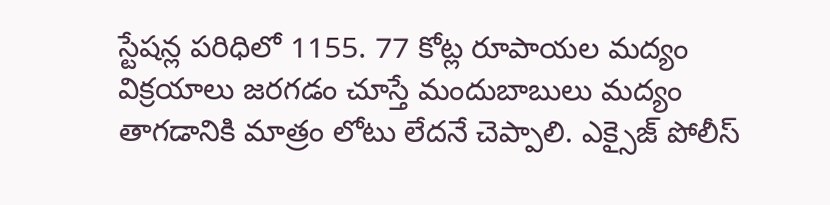స్టేషన్ల పరిధిలో 1155. 77 కోట్ల రూపాయల మద్యం విక్రయాలు జరగడం చూస్తే మందుబాబులు మద్యం తాగడానికి మాత్రం లోటు లేదనే చెప్పాలి. ఎక్సైజ్ పోలీస్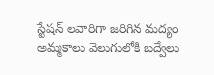స్టేషన్ లవారిగా జరిగిన మద్యం అమ్మకాలు వెలుగులోకి బద్వేలు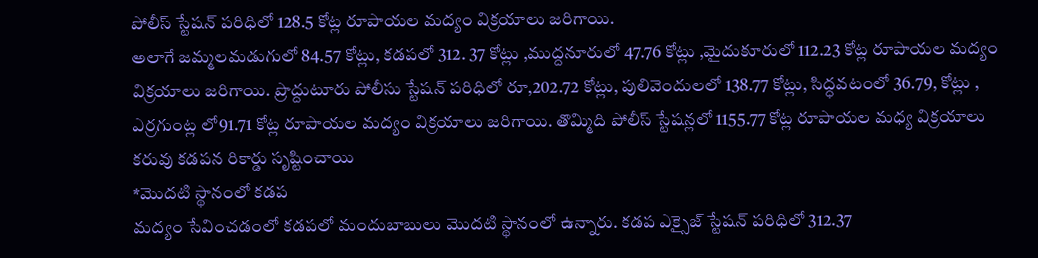పోలీస్ స్టేషన్ పరిధిలో 128.5 కోట్ల రూపాయల మద్యం విక్రయాలు జరిగాయి.
అలాగే జమ్మలమడుగులో 84.57 కోట్లు, కడపలో 312. 37 కోట్లు ,ముద్దనూరులో 47.76 కోట్లు ,మైదుకూరులో 112.23 కోట్ల రూపాయల మద్యం విక్రయాలు జరిగాయి. ప్రొద్దుటూరు పోలీసు స్టేషన్ పరిధిలో రూ,202.72 కోట్లు, పులివెందులలో 138.77 కోట్లు, సిద్ధవటంలో 36.79, కోట్లు , ఎర్రగుంట్ల లో91.71 కోట్ల రూపాయల మద్యం విక్రయాలు జరిగాయి. తొమ్మిది పోలీస్ స్టేషన్లలో 1155.77 కోట్ల రూపాయల మధ్య విక్రయాలు కరువు కడపన రికార్డు సృష్టించాయి
*మొదటి స్థానంలో కడప
మద్యం సేవించడంలో కడపలో మందుబాబులు మొదటి స్థానంలో ఉన్నారు. కడప ఎక్సైజ్ స్టేషన్ పరిధిలో 312.37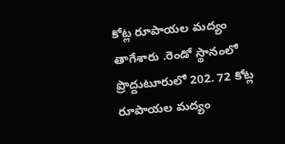కోట్ల రూపాయల మద్యం తాగేశారు .రెండో స్థానంలో ప్రొద్దుటూరులో 202. 72 కోట్ల రూపాయల మద్యం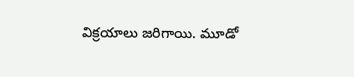విక్రయాలు జరిగాయి. మూడో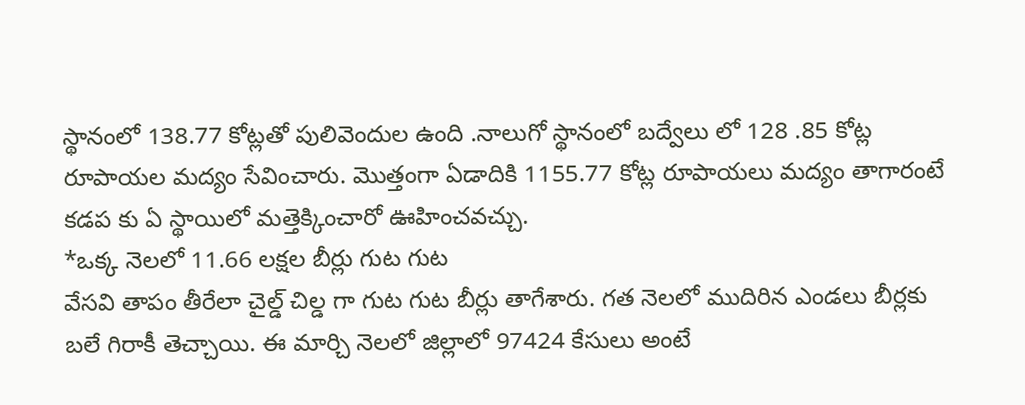స్థానంలో 138.77 కోట్లతో పులివెందుల ఉంది .నాలుగో స్థానంలో బద్వేలు లో 128 .85 కోట్ల రూపాయల మద్యం సేవించారు. మొత్తంగా ఏడాదికి 1155.77 కోట్ల రూపాయలు మద్యం తాగారంటే కడప కు ఏ స్థాయిలో మత్తెక్కించారో ఊహించవచ్చు.
*ఒక్క నెలలో 11.66 లక్షల బీర్లు గుట గుట
వేసవి తాపం తీరేలా చైల్డ్ చిల్డ గా గుట గుట బీర్లు తాగేశారు. గత నెలలో ముదిరిన ఎండలు బీర్లకు బలే గిరాకీ తెచ్చాయి. ఈ మార్చి నెలలో జిల్లాలో 97424 కేసులు అంటే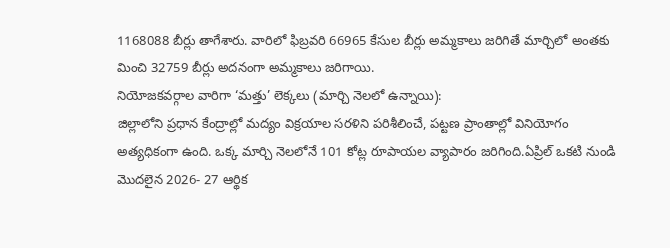1168088 బీర్లు తాగేశారు. వారిలో ఫిబ్రవరి 66965 కేసుల బీర్లు అమ్మకాలు జరిగితే మార్చిలో అంతకు మించి 32759 బీర్లు అదనంగా అమ్మకాలు జరిగాయి.
నియోజకవర్గాల వారిగా ‘మత్తు’ లెక్కలు (మార్చి నెలలో ఉన్నాయి):
జిల్లాలోని ప్రధాన కేంద్రాల్లో మద్యం విక్రయాల సరళిని పరిశీలించే, పట్టణ ప్రాంతాల్లో వినియోగం అత్యధికంగా ఉంది. ఒక్క మార్చి నెలలోనే 101 కోట్ల రూపాయల వ్యాపారం జరిగింది.ఏప్రిల్ ఒకటి నుండి మొదలైన 2026- 27 ఆర్థిక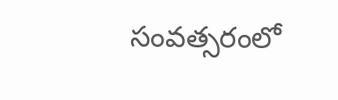సంవత్సరంలో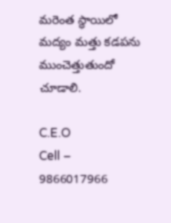మరెంత స్థాయిలో మద్యం మత్తు కడపను ముంచెత్తుతుందో చూడాలి.

C.E.O
Cell – 9866017966